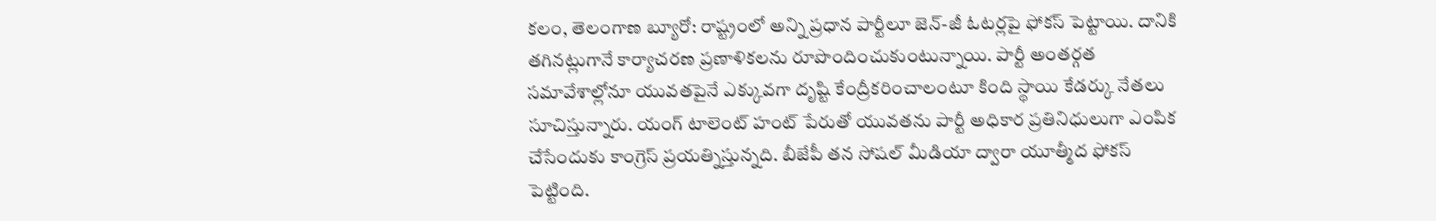కలం, తెలంగాణ బ్యూరో: రాష్ట్రంలో అన్ని ప్రధాన పార్టీలూ జెన్-జీ ఓటర్లపై ఫోకస్ పెట్టాయి. దానికి తగినట్లుగానే కార్యాచరణ ప్రణాళికలను రూపొందించుకుంటున్నాయి. పార్టీ అంతర్గత సమావేశాల్లోనూ యువతపైనే ఎక్కువగా దృష్టి కేంద్రీకరించాలంటూ కింది స్థాయి కేడర్కు నేతలు సూచిస్తున్నారు. యంగ్ టాలెంట్ హంట్ పేరుతో యువతను పార్టీ అధికార ప్రతినిధులుగా ఎంపిక చేసేందుకు కాంగ్రెస్ ప్రయత్నిస్తున్నది. బీజేపీ తన సోషల్ మీడియా ద్వారా యూత్మీద ఫోకస్ పెట్టింది.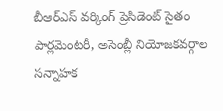బీఆర్ఎస్ వర్కింగ్ ప్రెసిడెంట్ సైతం పార్లమెంటరీ, అసెంబ్లీ నియోజకవర్గాల సన్నాహక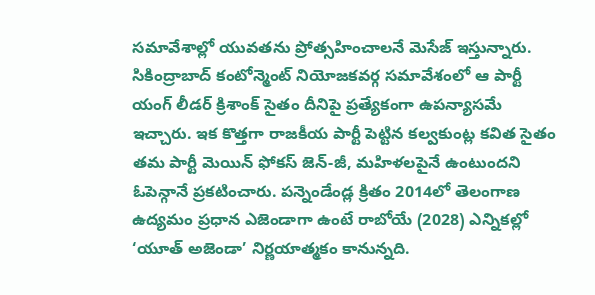సమావేశాల్లో యువతను ప్రోత్సహించాలనే మెసేజ్ ఇస్తున్నారు. సికింద్రాబాద్ కంటోన్మెంట్ నియోజకవర్గ సమావేశంలో ఆ పార్టీ యంగ్ లీడర్ క్రిశాంక్ సైతం దీనిపై ప్రత్యేకంగా ఉపన్యాసమే ఇచ్చారు. ఇక కొత్తగా రాజకీయ పార్టీ పెట్టిన కల్వకుంట్ల కవిత సైతం తమ పార్టీ మెయిన్ ఫోకస్ జెన్-జీ, మహిళలపైనే ఉంటుందని ఓపెన్గానే ప్రకటించారు. పన్నెండేండ్ల క్రితం 2014లో తెలంగాణ ఉద్యమం ప్రధాన ఎజెండాగా ఉంటే రాబోయే (2028) ఎన్నికల్లో ‘యూత్ అజెండా’ నిర్ణయాత్మకం కానున్నది.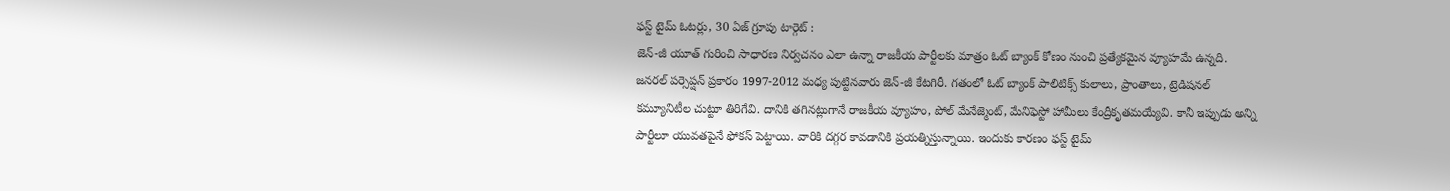ఫస్ట్ టైమ్ ఓటర్లు, 30 ఏజ్ గ్రూపు టార్గెట్ :
జెన్-జీ యూత్ గురించి సాధారణ నిర్వచనం ఎలా ఉన్నా రాజకీయ పార్టీలకు మాత్రం ఓట్ బ్యాంక్ కోణం నుంచి ప్రత్యేకమైన వ్యూహమే ఉన్నది. జనరల్ పర్సెప్షన్ ప్రకారం 1997-2012 మధ్య పుట్టినవారు జెన్-జీ కేటగిరీ. గతంలో ఓట్ బ్యాంక్ పాలిటిక్స్ కులాలు, ప్రాంతాలు, ట్రెడిషనల్ కమ్యూనిటీల చుట్టూ తిరిగేవి. దానికి తగినట్లుగానే రాజకీయ వ్యూహం, పోల్ మేనేజ్మెంట్, మేనిఫెస్టో హామీలు కేంద్రీకృతమయ్యేవి. కానీ ఇప్పుడు అన్ని పార్టీలూ యువతపైనే ఫోకస్ పెట్టాయి. వారికి దగ్గర కావడానికి ప్రయత్నిస్తున్నాయి. ఇందుకు కారణం ఫస్ట్ టైమ్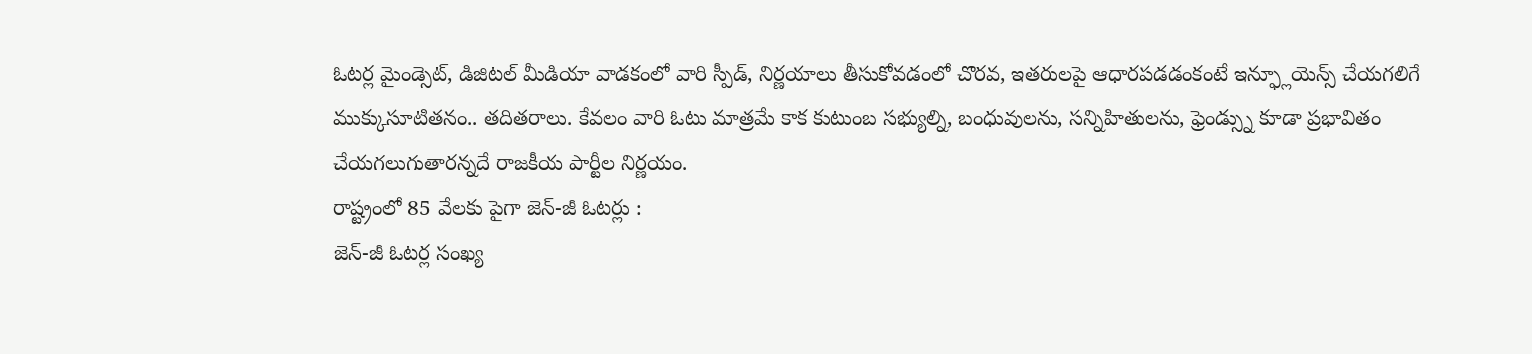ఓటర్ల మైండ్సెట్, డిజిటల్ మీడియా వాడకంలో వారి స్పీడ్, నిర్ణయాలు తీసుకోవడంలో చొరవ, ఇతరులపై ఆధారపడడంకంటే ఇన్ఫ్లూయెన్స్ చేయగలిగే ముక్కుసూటితనం.. తదితరాలు. కేవలం వారి ఓటు మాత్రమే కాక కుటుంబ సభ్యుల్ని, బంధువులను, సన్నిహితులను, ఫ్రెండ్స్ను కూడా ప్రభావితం చేయగలుగుతారన్నదే రాజకీయ పార్టీల నిర్ణయం.
రాష్ట్రంలో 85 వేలకు పైగా జెన్-జీ ఓటర్లు :
జెన్-జీ ఓటర్ల సంఖ్య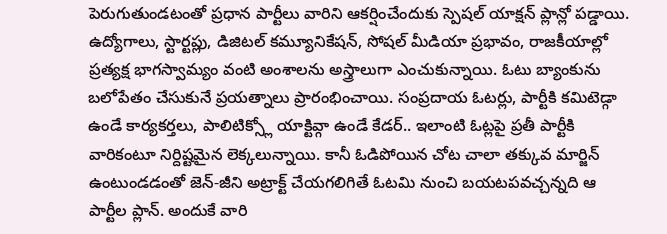పెరుగుతుండటంతో ప్రధాన పార్టీలు వారిని ఆకర్షించేందుకు స్పెషల్ యాక్షన్ ప్లాన్లో పడ్డాయి. ఉద్యోగాలు, స్టార్టప్లు, డిజిటల్ కమ్యూనికేషన్, సోషల్ మీడియా ప్రభావం, రాజకీయాల్లో ప్రత్యక్ష భాగస్వామ్యం వంటి అంశాలను అస్త్రాలుగా ఎంచుకున్నాయి. ఓటు బ్యాంకును బలోపేతం చేసుకునే ప్రయత్నాలు ప్రారంభించాయి. సంప్రదాయ ఓటర్లు, పార్టీకి కమిటెడ్గా ఉండే కార్యకర్తలు, పాలిటిక్స్లో యాక్టివ్గా ఉండే కేడర్.. ఇలాంటి ఓట్లపై ప్రతీ పార్టీకి వారికంటూ నిర్దిష్టమైన లెక్కలున్నాయి. కానీ ఓడిపోయిన చోట చాలా తక్కువ మార్జిన్ ఉంటుండడంతో జెన్-జీని అట్రాక్ట్ చేయగలిగితే ఓటమి నుంచి బయటపవచ్చన్నది ఆ పార్టీల ప్లాన్. అందుకే వారి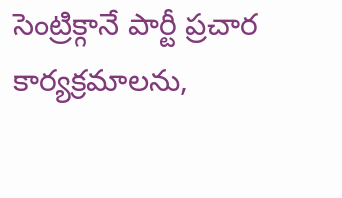సెంట్రిక్గానే పార్టీ ప్రచార కార్యక్రమాలను,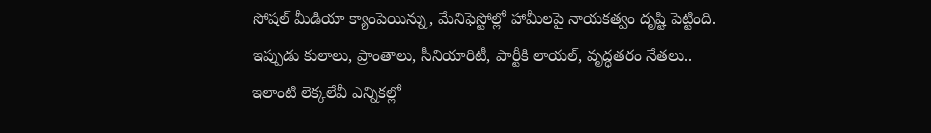సోషల్ మీడియా క్యాంపెయిన్ను, మేనిఫెస్టోల్లో హామీలపై నాయకత్వం దృష్టి పెట్టింది. ఇప్పుడు కులాలు, ప్రాంతాలు, సీనియారిటీ, పార్టీకి లాయల్, వృద్ధతరం నేతలు.. ఇలాంటి లెక్కలేవీ ఎన్నికల్లో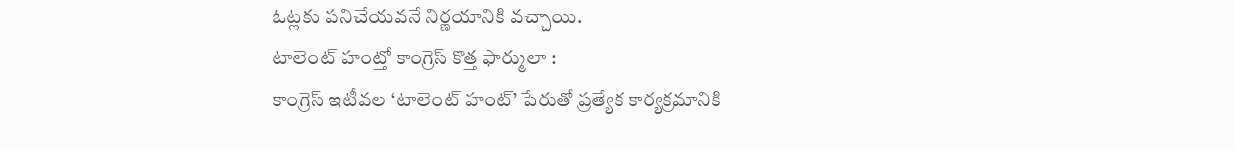ఓట్లకు పనిచేయవనే నిర్ణయానికి వచ్చాయి.
టాలెంట్ హంట్తో కాంగ్రెస్ కొత్త ఫార్ములా :
కాంగ్రెస్ ఇటీవల ‘టాలెంట్ హంట్’ పేరుతో ప్రత్యేక కార్యక్రమానికి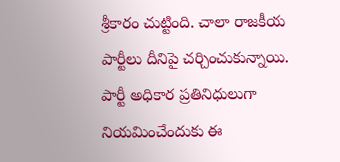శ్రీకారం చుట్టింది. చాలా రాజకీయ పార్టీలు దీనిపై చర్చించుకున్నాయి. పార్టీ అధికార ప్రతినిధులుగా నియమించేందుకు ఈ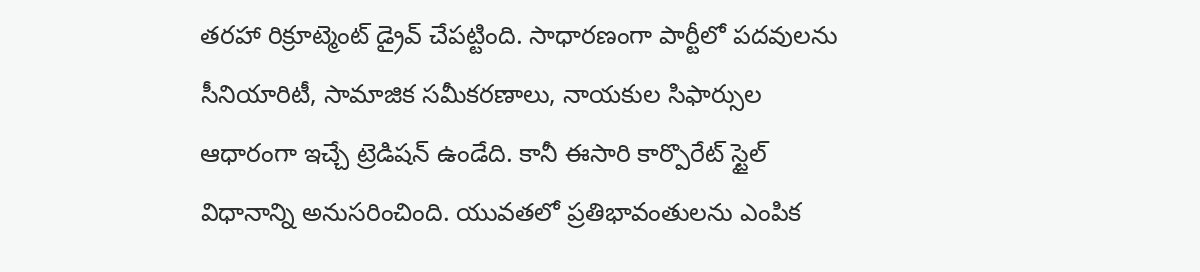తరహా రిక్రూట్మెంట్ డ్రైవ్ చేపట్టింది. సాధారణంగా పార్టీలో పదవులను సీనియారిటీ, సామాజిక సమీకరణాలు, నాయకుల సిఫార్సుల ఆధారంగా ఇచ్చే ట్రెడిషన్ ఉండేది. కానీ ఈసారి కార్పొరేట్ స్టైల్ విధానాన్ని అనుసరించింది. యువతలో ప్రతిభావంతులను ఎంపిక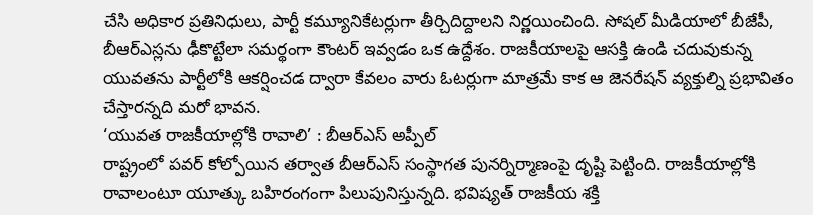చేసి అధికార ప్రతినిధులు, పార్టీ కమ్యూనికేటర్లుగా తీర్చిదిద్దాలని నిర్ణయించింది. సోషల్ మీడియాలో బీజేపీ, బీఆర్ఎస్లను ఢీకొట్టేలా సమర్థంగా కౌంటర్ ఇవ్వడం ఒక ఉద్దేశం. రాజకీయాలపై ఆసక్తి ఉండి చదువుకున్న యువతను పార్టీలోకి ఆకర్షించడ ద్వారా కేవలం వారు ఓటర్లుగా మాత్రమే కాక ఆ జెనరేషన్ వ్యక్తుల్ని ప్రభావితం చేస్తారన్నది మరో భావన.
‘యువత రాజకీయాల్లోకి రావాలి’ : బీఆర్ఎస్ అప్పీల్
రాష్ట్రంలో పవర్ కోల్పోయిన తర్వాత బీఆర్ఎస్ సంస్థాగత పునర్నిర్మాణంపై దృష్టి పెట్టింది. రాజకీయాల్లోకి రావాలంటూ యూత్కు బహిరంగంగా పిలుపునిస్తున్నది. భవిష్యత్ రాజకీయ శక్తి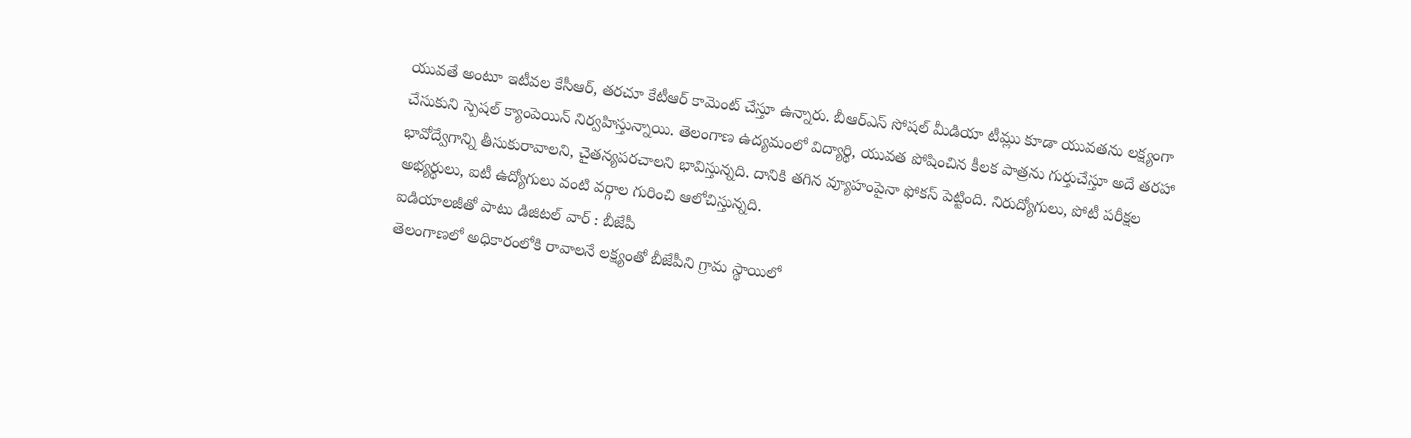యువతే అంటూ ఇటీవల కేసీఆర్, తరచూ కేటీఆర్ కామెంట్ చేస్తూ ఉన్నారు. బీఆర్ఎస్ సోషల్ మీడియా టీమ్లు కూడా యువతను లక్ష్యంగా చేసుకుని స్పెషల్ క్యాంపెయిన్ నిర్వహిస్తున్నాయి. తెలంగాణ ఉద్యమంలో విద్యార్థి, యువత పోషించిన కీలక పాత్రను గుర్తుచేస్తూ అదే తరహా భావోద్వేగాన్ని తీసుకురావాలని, చైతన్యపరచాలని భావిస్తున్నది. దానికి తగిన వ్యూహంపైనా ఫోకస్ పెట్టింది. నిరుద్యోగులు, పోటీ పరీక్షల అభ్యర్థులు, ఐటీ ఉద్యోగులు వంటి వర్గాల గురించి ఆలోచిస్తున్నది.
ఐడియాలజీతో పాటు డిజిటల్ వార్ : బీజేపీ
తెలంగాణలో అధికారంలోకి రావాలనే లక్ష్యంతో బీజేపీని గ్రామ స్థాయిలో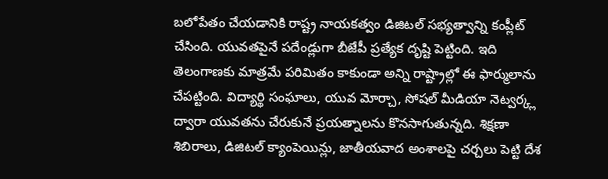బలోపేతం చేయడానికి రాష్ట్ర నాయకత్వం డిజిటల్ సభ్యత్వాన్ని కంప్లీట్ చేసింది. యువతపైనే పదేండ్లుగా బీజేపీ ప్రత్యేక దృష్టి పెట్టింది. ఇది తెలంగాణకు మాత్రమే పరిమితం కాకుండా అన్ని రాష్ట్రాల్లో ఈ ఫార్ములాను చేపట్టింది. విద్యార్థి సంఘాలు, యువ మోర్చా, సోషల్ మీడియా నెట్వర్క్ల ద్వారా యువతను చేరుకునే ప్రయత్నాలను కొనసాగుతున్నది. శిక్షణా శిబిరాలు, డిజిటల్ క్యాంపెయిన్లు, జాతీయవాద అంశాలపై చర్చలు పెట్టి దేశ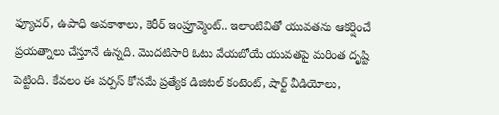ఫ్యూచర్, ఉపాధి అవకాశాలు, కెరీర్ ఇంప్రూవ్మెంట్.. ఇలాంటివితో యువతను ఆకర్షించే ప్రయత్నాలు చేస్తూనే ఉన్నది. మొదటిసారి ఓటు వేయబోయే యువతపై మరింత దృష్టి పెట్టింది. కేవలం ఈ పర్పస్ కోసమే ప్రత్యేక డిజిటల్ కంటెంట్, షార్ట్ వీడియోలు,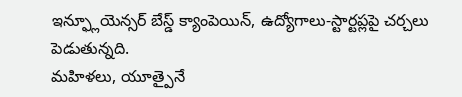ఇన్ఫ్లూయెన్సర్ బేస్డ్ క్యాంపెయిన్, ఉద్యోగాలు-స్టార్టప్లపై చర్చలు పెడుతున్నది.
మహిళలు, యూత్పైనే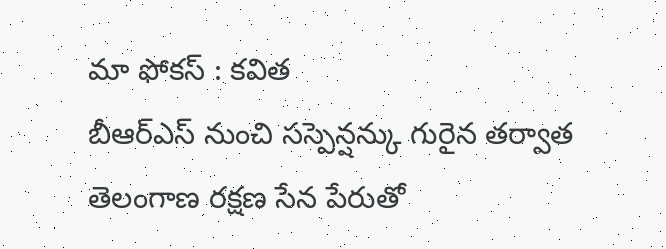మా ఫోకస్ : కవిత
బీఆర్ఎస్ నుంచి సస్పెన్షన్కు గురైన తర్వాత తెలంగాణ రక్షణ సేన పేరుతో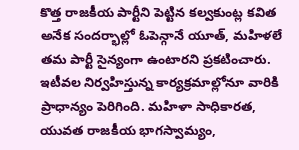కొత్త రాజకీయ పార్టీని పెట్టిన కల్వకుంట్ల కవిత అనేక సందర్భాల్లో ఓపెన్గానే యూత్, మహిళలే తమ పార్టీ సైన్యంగా ఉంటారని ప్రకటించారు. ఇటీవల నిర్వహిస్తున్న కార్యక్రమాల్లోనూ వారికి ప్రాధాన్యం పెరిగింది. మహిళా సాధికారత, యువత రాజకీయ భాగస్వామ్యం,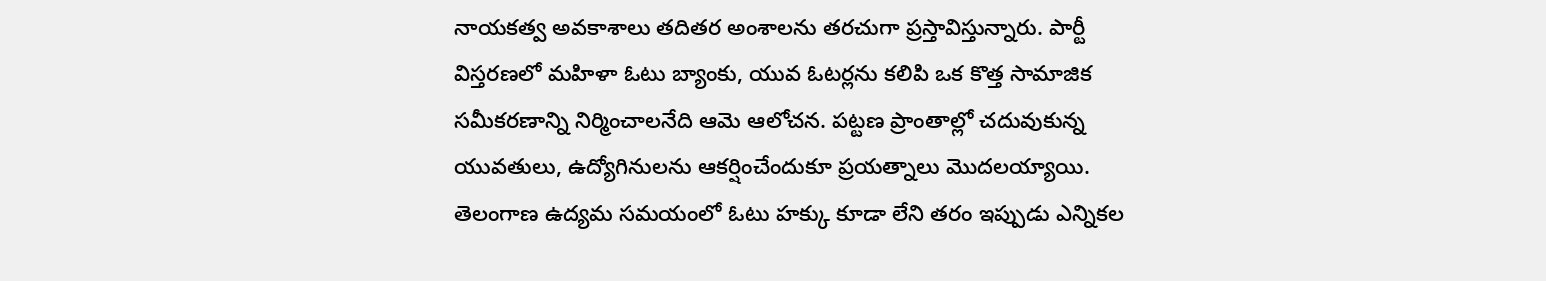నాయకత్వ అవకాశాలు తదితర అంశాలను తరచుగా ప్రస్తావిస్తున్నారు. పార్టీ విస్తరణలో మహిళా ఓటు బ్యాంకు, యువ ఓటర్లను కలిపి ఒక కొత్త సామాజిక సమీకరణాన్ని నిర్మించాలనేది ఆమె ఆలోచన. పట్టణ ప్రాంతాల్లో చదువుకున్న యువతులు, ఉద్యోగినులను ఆకర్షించేందుకూ ప్రయత్నాలు మొదలయ్యాయి. తెలంగాణ ఉద్యమ సమయంలో ఓటు హక్కు కూడా లేని తరం ఇప్పుడు ఎన్నికల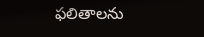ఫలితాలను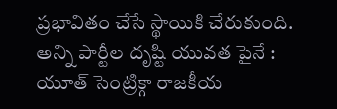ప్రభావితం చేసే స్థాయికి చేరుకుంది.
అన్ని పార్టీల దృష్టి యువత పైనే :
యూత్ సెంట్రిక్గా రాజకీయ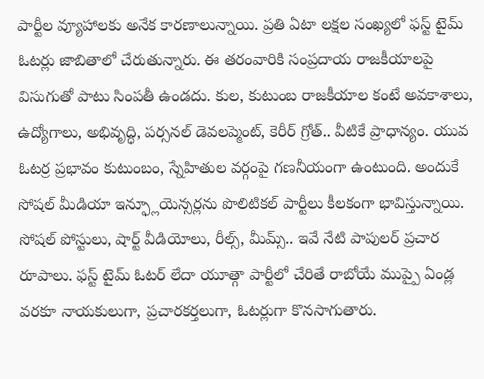పార్టీల వ్యూహాలకు అనేక కారణాలున్నాయి. ప్రతి ఏటా లక్షల సంఖ్యలో ఫస్ట్ టైమ్ ఓటర్లు జాబితాలో చేరుతున్నారు. ఈ తరంవారికి సంప్రదాయ రాజకీయాలపై విసుగుతో పాటు సింపతీ ఉండదు. కుల, కుటుంబ రాజకీయాల కంటే అవకాశాలు, ఉద్యోగాలు, అభివృద్ధి, పర్సనల్ డెవలప్మెంట్, కెరీర్ గ్రోత్.. వీటికే ప్రాధాన్యం. యువ ఓటర్ర ప్రభావం కుటుంబం, స్నేహితుల వర్గంపై గణనీయంగా ఉంటుంది. అందుకే సోషల్ మీడియా ఇన్ఫ్లూయెన్సర్లను పొలిటికల్ పార్టీలు కీలకంగా భావిస్తున్నాయి. సోషల్ పోస్టులు, షార్ట్ వీడియోలు, రీల్స్, మీమ్స్.. ఇవే నేటి పాపులర్ ప్రచార రూపాలు. ఫస్ట్ టైమ్ ఓటర్ లేదా యూత్గా పార్టీలో చేరితే రాబోయే ముప్పై ఏండ్ల వరకూ నాయకులుగా, ప్రచారకర్తలుగా, ఓటర్లుగా కొనసాగుతారు.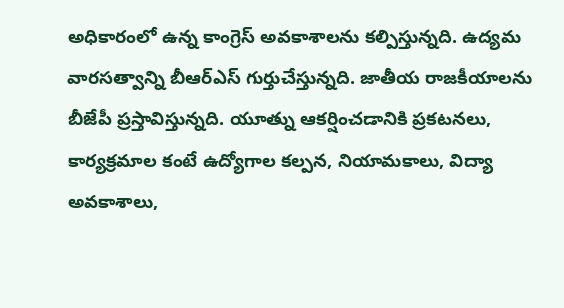అధికారంలో ఉన్న కాంగ్రెస్ అవకాశాలను కల్పిస్తున్నది. ఉద్యమ వారసత్వాన్ని బీఆర్ఎస్ గుర్తుచేస్తున్నది. జాతీయ రాజకీయాలను బీజేపీ ప్రస్తావిస్తున్నది. యూత్ను ఆకర్షించడానికి ప్రకటనలు, కార్యక్రమాల కంటే ఉద్యోగాల కల్పన, నియామకాలు, విద్యా అవకాశాలు,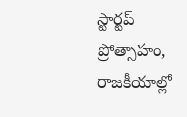స్టార్టప్ ప్రోత్సాహం, రాజకీయాల్లో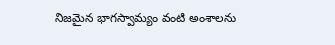నిజమైన భాగస్వామ్యం వంటి అంశాలను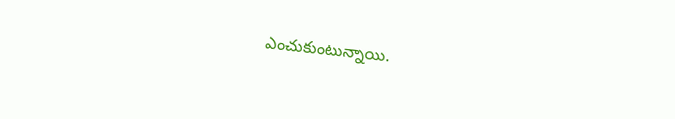ఎంచుకుంటున్నాయి.